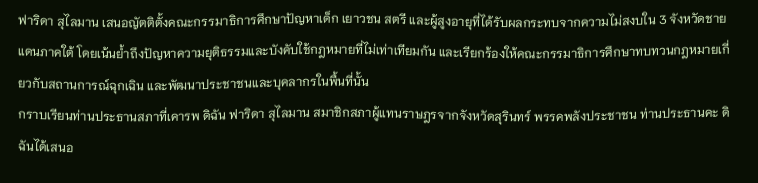ฟาริดา สุไลมาน เสนอญัตติตั้งคณะกรรมาธิการศึกษาปัญหาเด็ก เยาวชน สตรี และผู้สูงอายุที่ได้รับผลกระทบจากความไม่สงบใน 3 จังหวัดชายแดนภาคใต้ โดยเน้นย้ำถึงปัญหาความยุติธรรมและบังคับใช้กฎหมายที่ไม่เท่าเทียมกัน และเรียกร้องให้คณะกรรมาธิการศึกษาทบทวนกฎหมายเกี่ยวกับสถานการณ์ฉุกเฉิน และพัฒนาประชาชนและบุคลากรในพื้นที่นั้น
กราบเรียนท่านประธานสภาที่เคารพ ดิฉัน ฟาริดา สุไลมาน สมาชิกสภาผู้แทนราษฎรจากจังหวัดสุรินทร์ พรรคพลังประชาชน ท่านประธานคะ ดิฉันได้เสนอ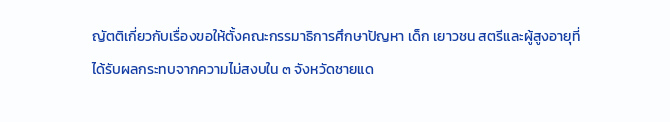ญัตติเกี่ยวกับเรื่องขอให้ตั้งคณะกรรมาธิการศึกษาปัญหา เด็ก เยาวชน สตรีและผู้สูงอายุที่ได้รับผลกระทบจากความไม่สงบใน ๓ จังหวัดชายแด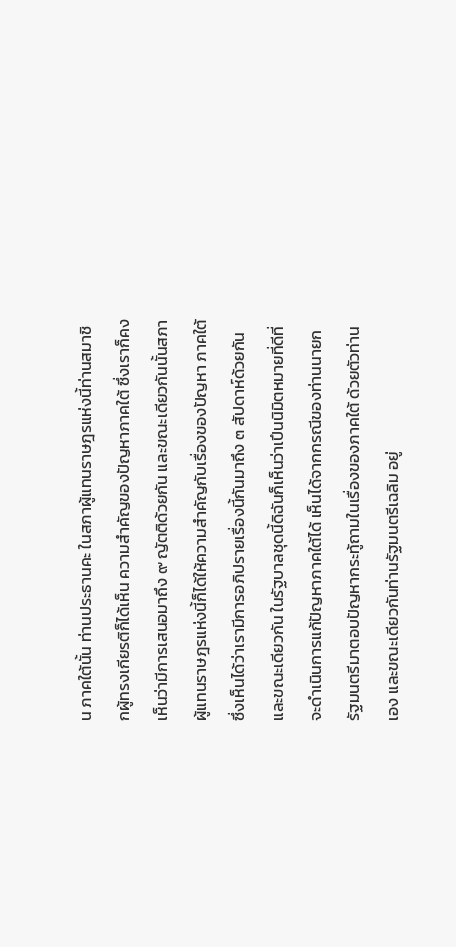น ภาคใต้นั้น ท่านประธานคะ ในสภาผู้แทนราษฎรแห่งนี้ท่านสมาชิกผู้ทรงเกียรติก็ได้เห็น ความสําคัญของปัญหาภาคใต้ ซึ่งเราก็คงเห็นว่ามีการเสนอมาถึง ๙ ญัตติด้วยกัน และขณะเดียวกันนั้นสภาผู้แทนราษฎรแห่งนี้ก็ได้ให้ความสําคัญกับเรื่องของปัญหา ภาคใต้ ซึ่งเห็นได้ว่าเรามีการอภิปรายเรื่องนี้กันมาถึง ๓ สัปดาห์ด้วยกัน และขณะเดียวกัน ในรัฐบาลชุดนี้ดิฉันก็เห็นว่าเปึนนิมิตหมายที่ดีที่จะดําเนินการแก้ปัญหาภาคใต้ได้ เห็นได้จากกรณีของท่านนายกรัฐมนตรีมาตอบปัญหากระทู้ถามในเรื่องของภาคใต้ ด้วยตัวท่านเอง และขณะเดียวกันท่านรัฐมนตรีเฉลิม อยู่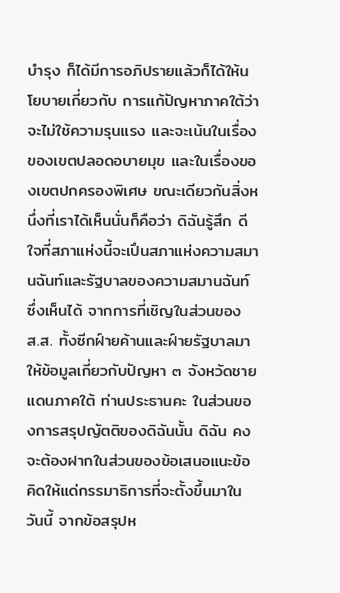บํารุง ก็ได้มีการอภิปรายแล้วก็ได้ให้นโยบายเกี่ยวกับ การแก้ปัญหาภาคใต้ว่าจะไม่ใช้ความรุนแรง และจะเน้นในเรื่องของเขตปลอดอบายมุข และในเรื่องของเขตปกครองพิเศษ ขณะเดียวกันสิ่งหนึ่งที่เราได้เห็นนั่นก็คือว่า ดิฉันรู้สึก ดีใจที่สภาแห่งนี้จะเปึนสภาแห่งความสมานฉันท์และรัฐบาลของความสมานฉันท์ ซึ่งเห็นได้ จากการที่เชิญในส่วนของ ส.ส. ทั้งซีกฝ์ายค้านและฝ์ายรัฐบาลมาให้ข้อมูลเกี่ยวกับปัญหา ๓ จังหวัดชายแดนภาคใต้ ท่านประธานคะ ในส่วนของการสรุปญัตติของดิฉันนั้น ดิฉัน คงจะต้องฝากในส่วนของข้อเสนอแนะข้อคิดให้แด่กรรมาธิการที่จะตั้งขึ้นมาในวันนี้ จากข้อสรุปห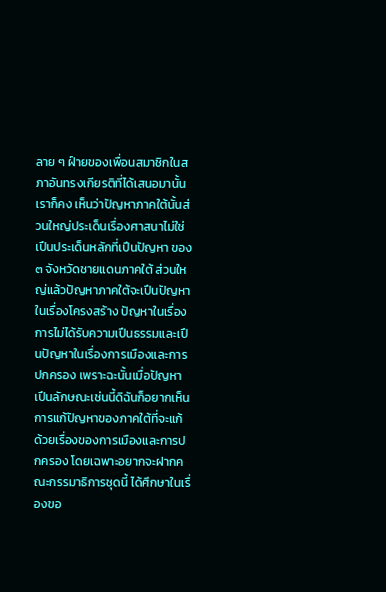ลาย ๆ ฝ์ายของเพื่อนสมาชิกในสภาอันทรงเกียรติที่ได้เสนอมานั้น เราก็คง เห็นว่าปัญหาภาคใต้นั้นส่วนใหญ่ประเด็นเรื่องศาสนาไม่ใช่เปึนประเด็นหลักที่เปึนปัญหา ของ ๓ จังหวัดชายแดนภาคใต้ ส่วนใหญ่แล้วปัญหาภาคใต้จะเปึนปัญหาในเรื่องโครงสร้าง ปัญหาในเรื่องการไม่ได้รับความเปึนธรรมและเปึนปัญหาในเรื่องการเมืองและการปกครอง เพราะฉะนั้นเมื่อปัญหาเปึนลักษณะเช่นนี้ดิฉันก็อยากเห็นการแก้ปัญหาของภาคใต้ที่จะแก้ ด้วยเรื่องของการเมืองและการปกครอง โดยเฉพาะอยากจะฝากคณะกรรมาธิการชุดนี้ ได้ศึกษาในเรื่องขอ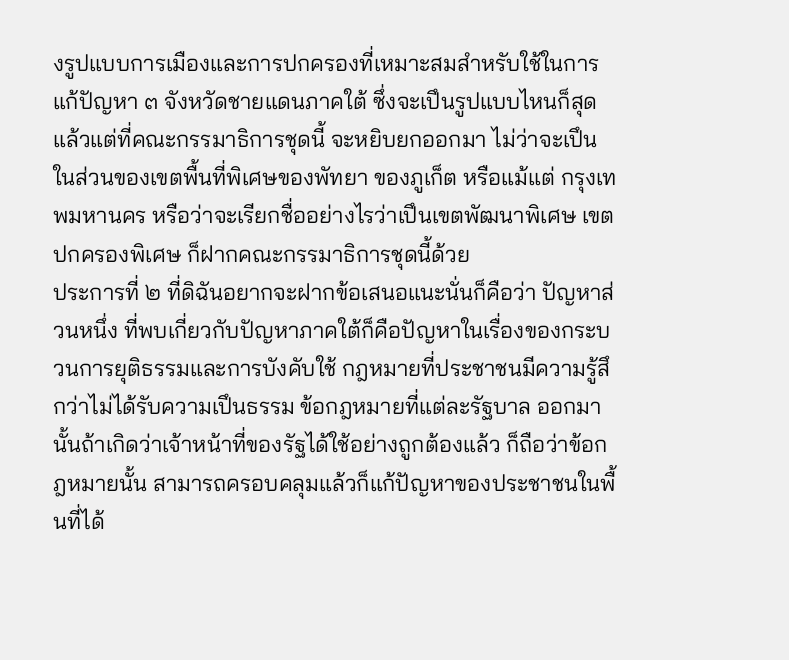งรูปแบบการเมืองและการปกครองที่เหมาะสมสําหรับใช้ในการแก้ปัญหา ๓ จังหวัดชายแดนภาคใต้ ซึ่งจะเปึนรูปแบบไหนก็สุดแล้วแต่ที่คณะกรรมาธิการชุดนี้ จะหยิบยกออกมา ไม่ว่าจะเปึนในส่วนของเขตพื้นที่พิเศษของพัทยา ของภูเก็ต หรือแม้แต่ กรุงเทพมหานคร หรือว่าจะเรียกชื่ออย่างไรว่าเปึนเขตพัฒนาพิเศษ เขตปกครองพิเศษ ก็ฝากคณะกรรมาธิการชุดนี้ด้วย
ประการที่ ๒ ที่ดิฉันอยากจะฝากข้อเสนอแนะนั่นก็คือว่า ปัญหาส่วนหนึ่ง ที่พบเกี่ยวกับปัญหาภาคใต้ก็คือปัญหาในเรื่องของกระบวนการยุติธรรมและการบังคับใช้ กฎหมายที่ประชาชนมีความรู้สึกว่าไม่ได้รับความเปึนธรรม ข้อกฎหมายที่แต่ละรัฐบาล ออกมานั้นถ้าเกิดว่าเจ้าหน้าที่ของรัฐได้ใช้อย่างถูกต้องแล้ว ก็ถือว่าข้อกฎหมายนั้น สามารถครอบคลุมแล้วก็แก้ปัญหาของประชาชนในพื้นที่ได้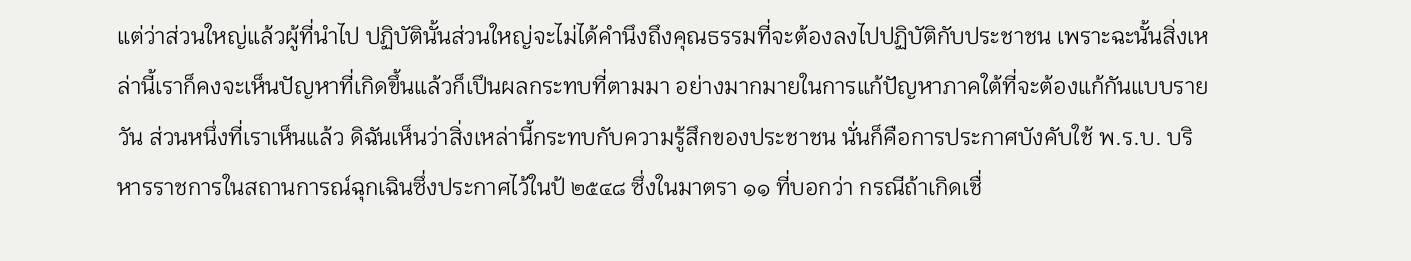แต่ว่าส่วนใหญ่แล้วผู้ที่นําไป ปฏิบัตินั้นส่วนใหญ่จะไม่ได้คํานึงถึงคุณธรรมที่จะต้องลงไปปฏิบัติกับประชาชน เพราะฉะนั้นสิ่งเหล่านี้เราก็คงจะเห็นปัญหาที่เกิดขึ้นแล้วก็เปึนผลกระทบที่ตามมา อย่างมากมายในการแก้ปัญหาภาคใต้ที่จะต้องแก้กันแบบรายวัน ส่วนหนึ่งที่เราเห็นแล้ว ดิฉันเห็นว่าสิ่งเหล่านี้กระทบกับความรู้สึกของประชาชน นั่นก็คือการประกาศบังคับใช้ พ.ร.บ. บริหารราชการในสถานการณ์ฉุกเฉินซึ่งประกาศไว้ในป้ ๒๕๔๘ ซึ่งในมาตรา ๑๑ ที่บอกว่า กรณีถ้าเกิดเชื่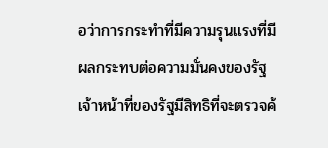อว่าการกระทําที่มีความรุนแรงที่มีผลกระทบต่อความมั่นคงของรัฐ เจ้าหน้าที่ของรัฐมีสิทธิที่จะตรวจค้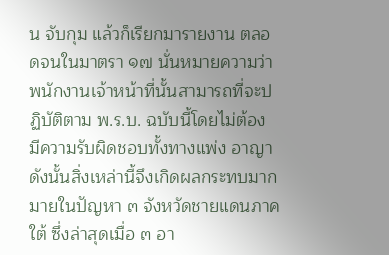น จับกุม แล้วก็เรียกมารายงาน ตลอดจนในมาตรา ๑๗ นั่นหมายความว่าพนักงานเจ้าหน้าที่นั้นสามารถที่จะปฏิบัติตาม พ.ร.บ. ฉบับนี้โดยไม่ต้อง มีความรับผิดชอบทั้งทางแพ่ง อาญา ดังนั้นสิ่งเหล่านี้จึงเกิดผลกระทบมากมายในปัญหา ๓ จังหวัดชายแดนภาคใต้ ซึ่งล่าสุดเมื่อ ๓ อา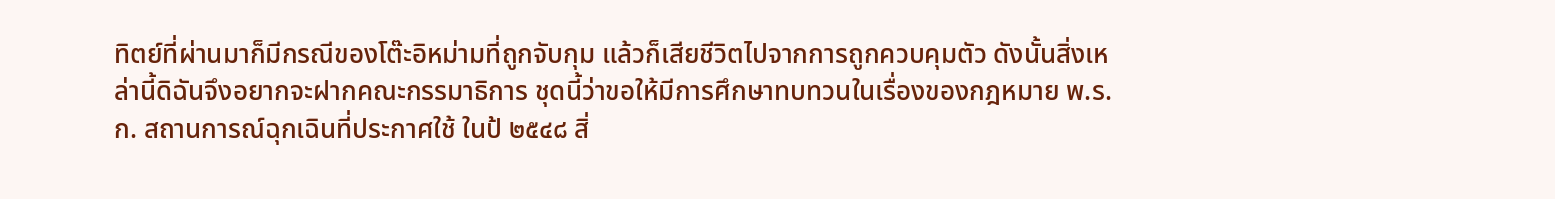ทิตย์ที่ผ่านมาก็มีกรณีของโต๊ะอิหม่ามที่ถูกจับกุม แล้วก็เสียชีวิตไปจากการถูกควบคุมตัว ดังนั้นสิ่งเหล่านี้ดิฉันจึงอยากจะฝากคณะกรรมาธิการ ชุดนี้ว่าขอให้มีการศึกษาทบทวนในเรื่องของกฎหมาย พ.ร.ก. สถานการณ์ฉุกเฉินที่ประกาศใช้ ในป้ ๒๕๔๘ สิ่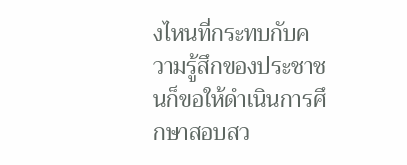งไหนที่กระทบกับความรู้สึกของประชาชนก็ขอให้ดําเนินการศึกษาสอบสว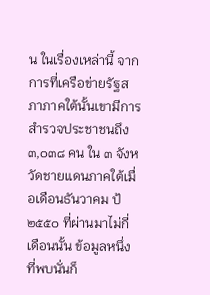น ในเรื่องเหล่านี้ จากการที่เครือข่ายรัฐสภาภาคใต้นั้นเขามีการสํารวจประชาชนถึง ๓,๐๓๘ คน ใน ๓ จังหวัดชายแดนภาคใต้เมื่อเดือนธันวาคม ป้ ๒๕๕๐ ที่ผ่านมาไม่กี่เดือนนั้น ข้อมูลหนึ่ง ที่พบนั่นก็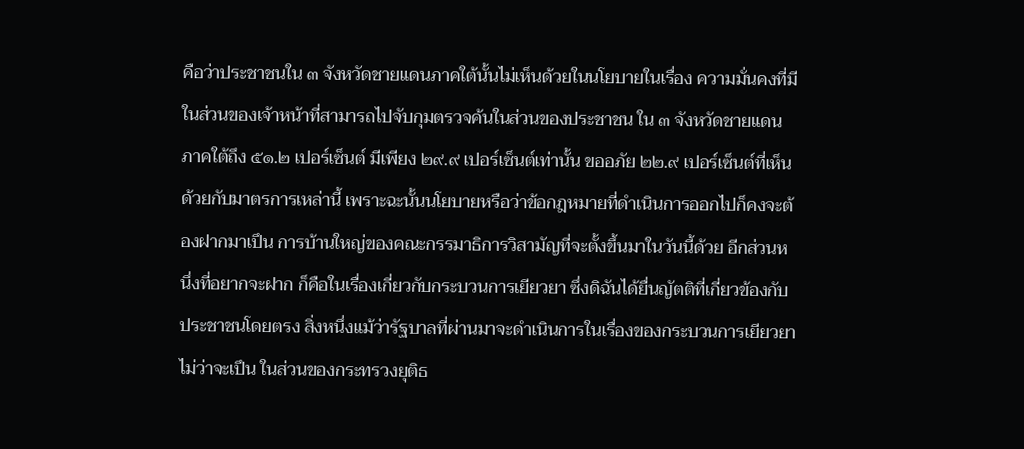คือว่าประชาชนใน ๓ จังหวัดชายแดนภาคใต้นั้นไม่เห็นด้วยในนโยบายในเรื่อง ความมั่นคงที่มีในส่วนของเจ้าหน้าที่สามารถไปจับกุมตรวจค้นในส่วนของประชาชน ใน ๓ จังหวัดชายแดนภาคใต้ถึง ๕๑.๒ เปอร์เซ็นต์ มีเพียง ๒๙.๙ เปอร์เซ็นต์เท่านั้น ขออภัย ๒๒.๙ เปอร์เซ็นต์ที่เห็นด้วยกับมาตรการเหล่านี้ เพราะฉะนั้นนโยบายหรือว่าข้อกฎหมายที่ดําเนินการออกไปก็คงจะต้องฝากมาเปึน การบ้านใหญ่ของคณะกรรมาธิการวิสามัญที่จะตั้งขึ้นมาในวันนี้ด้วย อีกส่วนหนึ่งที่อยากจะฝาก ก็คือในเรื่องเกี่ยวกับกระบวนการเยียวยา ซึ่งดิฉันได้ยื่นญัตติที่เกี่ยวข้องกับประชาชนโดยตรง สิ่งหนึ่งแม้ว่ารัฐบาลที่ผ่านมาจะดําเนินการในเรื่องของกระบวนการเยียวยา ไม่ว่าจะเปึน ในส่วนของกระทรวงยุติธ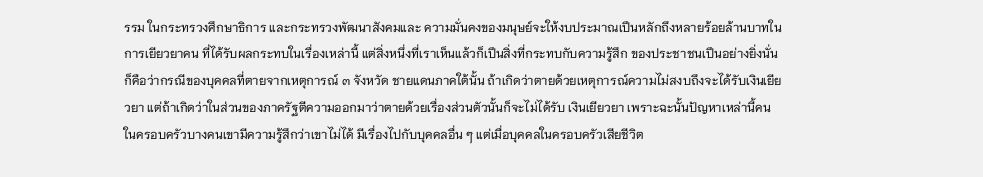รรม ในกระทรวงศึกษาธิการ และกระทรวงพัฒนาสังคมและ ความมั่นคงของมนุษย์จะให้งบประมาณเปึนหลักถึงหลายร้อยล้านบาทในการเยียวยาคน ที่ได้รับผลกระทบในเรื่องเหล่านี้ แต่สิ่งหนึ่งที่เราเห็นแล้วก็เปึนสิ่งที่กระทบกับความรู้สึก ของประชาชนเปึนอย่างยิ่งนั่นก็คือว่ากรณีของบุคคลที่ตายจากเหตุการณ์ ๓ จังหวัด ชายแดนภาคใต้นั้น ถ้าเกิดว่าตายด้วยเหตุการณ์ความไม่สงบถึงจะได้รับเงินเยียวยา แต่ถ้าเกิดว่าในส่วนของภาครัฐตีความออกมาว่าตายด้วยเรื่องส่วนตัวนั้นก็จะไม่ได้รับ เงินเยียวยา เพราะฉะนั้นปัญหาเหล่านี้คนในครอบครัวบางคนเขามีความรู้สึกว่าเขาไม่ได้ มีเรื่องไปกับบุคคลอื่น ๆ แต่เมื่อบุคคลในครอบครัวเสียชีวิต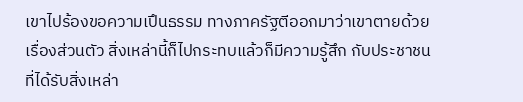เขาไปร้องขอความเปึนธรรม ทางภาครัฐตีออกมาว่าเขาตายด้วยเรื่องส่วนตัว สิ่งเหล่านี้ก็ไปกระทบแล้วก็มีความรู้สึก กับประชาชนที่ได้รับสิ่งเหล่า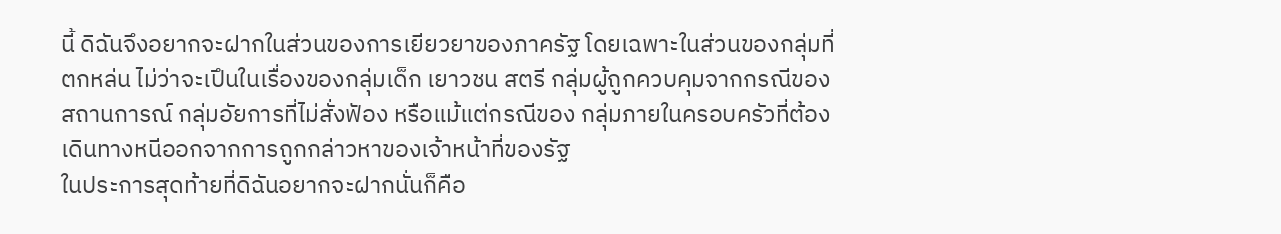นี้ ดิฉันจึงอยากจะฝากในส่วนของการเยียวยาของภาครัฐ โดยเฉพาะในส่วนของกลุ่มที่ตกหล่น ไม่ว่าจะเปึนในเรื่องของกลุ่มเด็ก เยาวชน สตรี กลุ่มผู้ถูกควบคุมจากกรณีของสถานการณ์ กลุ่มอัยการที่ไม่สั่งฟัอง หรือแม้แต่กรณีของ กลุ่มภายในครอบครัวที่ต้องเดินทางหนีออกจากการถูกกล่าวหาของเจ้าหน้าที่ของรัฐ
ในประการสุดท้ายที่ดิฉันอยากจะฝากนั่นก็คือ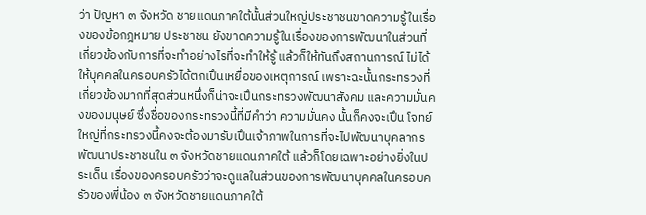ว่า ปัญหา ๓ จังหวัด ชายแดนภาคใต้นั้นส่วนใหญ่ประชาชนขาดความรู้ในเรื่องของข้อกฎหมาย ประชาชน ยังขาดความรู้ในเรื่องของการพัฒนาในส่วนที่เกี่ยวข้องกับการที่จะทําอย่างไรที่จะทําให้รู้ แล้วก็ให้ทันถึงสถานการณ์ ไม่ได้ให้บุคคลในครอบครัวได้ตกเปึนเหยื่อของเหตุการณ์ เพราะฉะนั้นกระทรวงที่เกี่ยวข้องมากที่สุดส่วนหนึ่งก็น่าจะเปึนกระทรวงพัฒนาสังคม และความมั่นคงของมนุษย์ ซึ่งชื่อของกระทรวงนี้ที่มีคําว่า ความมั่นคง นั้นก็คงจะเปึน โจทย์ใหญ่ที่กระทรวงนี้คงจะต้องมารับเปึนเจ้าภาพในการที่จะไปพัฒนาบุคลากร พัฒนาประชาชนใน ๓ จังหวัดชายแดนภาคใต้ แล้วก็โดยเฉพาะอย่างยิ่งในประเด็น เรื่องของครอบครัวว่าจะดูแลในส่วนของการพัฒนาบุคคลในครอบครัวของพี่น้อง ๓ จังหวัดชายแดนภาคใต้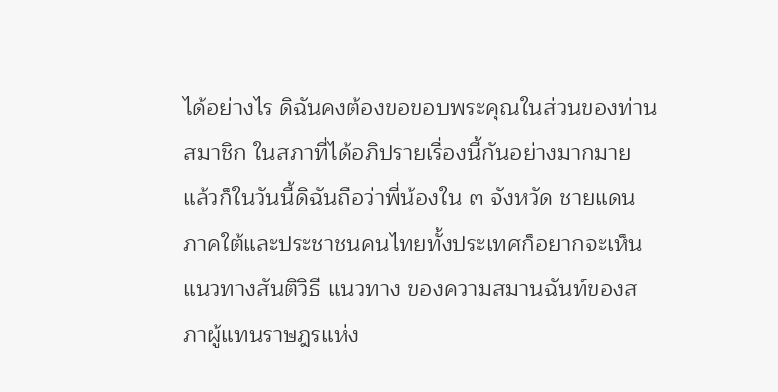ได้อย่างไร ดิฉันคงต้องขอขอบพระคุณในส่วนของท่านสมาชิก ในสภาที่ได้อภิปรายเรื่องนี้กันอย่างมากมาย แล้วก็ในวันนี้ดิฉันถือว่าพี่น้องใน ๓ จังหวัด ชายแดนภาคใต้และประชาชนคนไทยทั้งประเทศก็อยากจะเห็นแนวทางสันติวิธี แนวทาง ของความสมานฉันท์ของสภาผู้แทนราษฎรแห่ง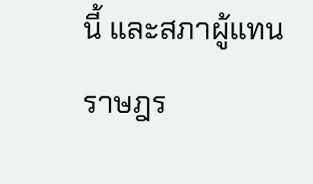นี้ และสภาผู้แทนราษฎร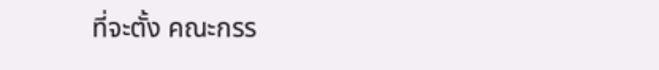ที่จะตั้ง คณะกรร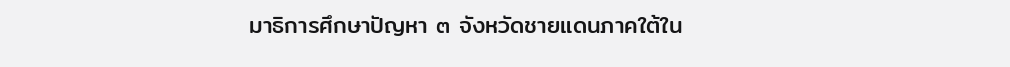มาธิการศึกษาปัญหา ๓ จังหวัดชายแดนภาคใต้ใน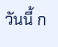วันนี้ ก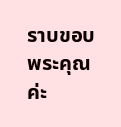ราบขอบพระคุณค่ะ